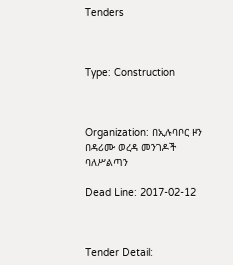Tenders



Type: Construction



Organization: በኢሉባቦር ዞን በዳሪሙ ወረዳ መንገዶች ባለሥልጣን

Dead Line: 2017-02-12



Tender Detail: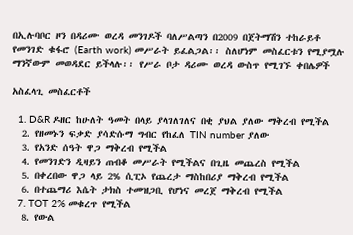በኢሉባቦር ዞን በዳሪሙ ወረዳ መንገዶች ባለሥልጣን በ2009 በጀትማሽን ተከራይቶ የመንገድ ቁፋሮ (Earth work) መሥራት ይፈልጋል፡፡ ስለሆነም መስፈርቱን የሚያሟሉ ማንኛውም መወዳደር ይችላሉ፡፡ የሥራ ቦታ ዳሪሙ ወረዳ ውስጥ የሚገኙ ቀበሌዎች

አስፈላጊ መስፈርቶች

  1. D&R ዶዘር ከሁለት ዓመት በላይ ያላገለገለና በቂ ያህል ያለው ማቅረብ የሚችል
  2. የዘመኑን ፍቃድ ያሳድሱማ ግብር የከፈለ TIN number ያለው
  3. የአንድ ሰዓት ዋጋ ማቅረብ የሚችል
  4. የመንገድን ዲዛይን ጠብቆ መሥራት የሚችልና በጊዜ መጨረስ የሚችል
  5. በቀረበው ዋጋ ላይ 2% ሲፒኦ የጨረታ ማስከበሪያ ማቅረብ የሚችል
  6. በተጨማሪ እሴት ታክስ ተመዝጋቢ የሆነና መረጀ ማቅረብ የሚችል
  7. TOT 2% መቁረጥ የሚችል
  8. የውል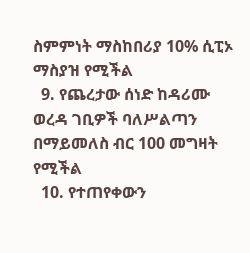ስምምነት ማስከበሪያ 10% ሲፒኦ  ማስያዝ የሚችል
  9. የጨረታው ሰነድ ከዳሪሙ ወረዳ ገቢዎች ባለሥልጣን በማይመለስ ብር 100 መግዛት የሚችል
  10. የተጠየቀውን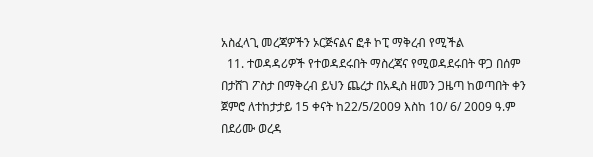አስፈላጊ መረጃዎችን ኦርጅናልና ፎቶ ኮፒ ማቅረብ የሚችል
  11. ተወዳዳሪዎች የተወዳደሩበት ማስረጃና የሚወዳደሩበት ዋጋ በሰም በታሸገ ፖስታ በማቅረብ ይህን ጨረታ በአዲስ ዘመን ጋዜጣ ከወጣበት ቀን ጀምሮ ለተከታታይ 15 ቀናት ከ22/5/2009 እስከ 10/ 6/ 2009 ዓ.ም በደሪሙ ወረዳ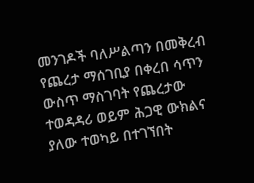መንገዶች ባለሥልጣን በመቅረብ የጨረታ ማሰገቢያ በቀረበ ሳጥን ውስጥ ማስገባት የጨረታው ተወዳዳሪ ወይም ሕጋዊ ውክልና ያለው ተወካይ በተገኘበት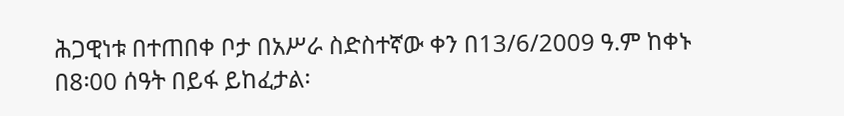ሕጋዊነቱ በተጠበቀ ቦታ በአሥራ ስድስተኛው ቀን በ13/6/2009 ዓ.ም ከቀኑ በ8፡00 ሰዓት በይፋ ይከፈታል፡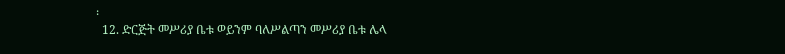፡
  12. ድርጅት መሥሪያ ቤቱ ወይንም ባለሥልጣን መሥሪያ ቤቱ ሌላ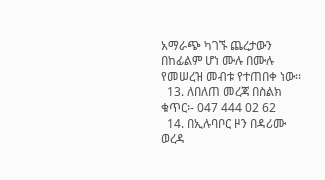አማራጭ ካገኙ ጨረታውን በከፊልም ሆነ ሙሉ በሙሉ የመሠረዝ መብቱ የተጠበቀ ነው፡፡
  13. ለበለጠ መረጃ በስልክ ቁጥር፡- 047 444 02 62
  14. በኢሉባቦር ዞን በዳሪሙ ወረዳ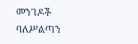መንገዶች ባለሥልጣን